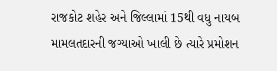રાજકોટ શહેર અને જિલ્લામાં 15થી વધુ નાયબ મામલતદારની જગ્યાઓ ખાલી છે ત્યારે પ્રમોશન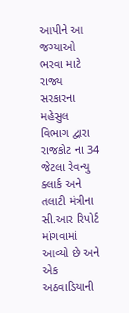આપીને આ જગ્યાઓ ભરવા માટે રાજ્ય સરકારના મહેસુલ વિભાગ દ્વારા રાજકોટ ના 34 જેટલા રેવન્યુ ક્લાર્ક અને તલાટી મંત્રીના સી.આર રિપોર્ટ માંગવામાં આવ્યો છે અને એક અઠવાડિયાની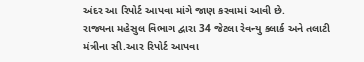અંદર આ રિપોર્ટ આપવા માંગે જાણ કરવામાં આવી છે.
રાજ્યના મહેસુલ વિભાગ દ્વારા 34 જેટલા રેવન્યુ ક્લાર્ક અને તલાટી મંત્રીના સી.આર રિપોર્ટ આપવા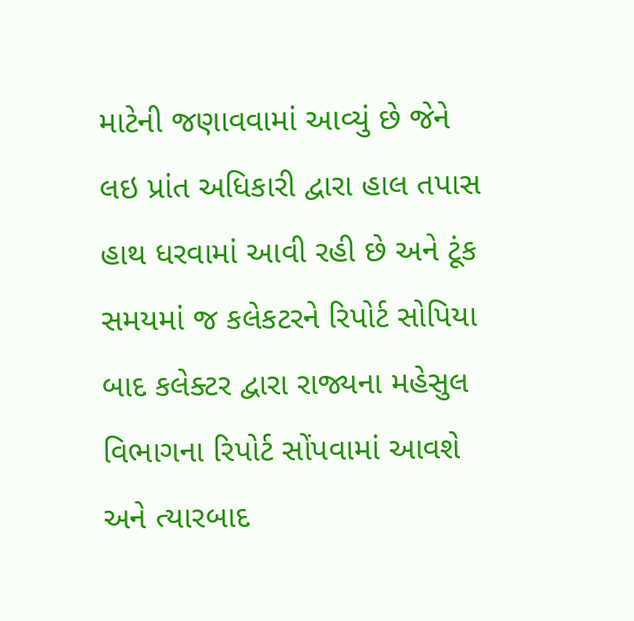માટેની જણાવવામાં આવ્યું છે જેને લઇ પ્રાંત અધિકારી દ્વારા હાલ તપાસ હાથ ધરવામાં આવી રહી છે અને ટૂંક સમયમાં જ કલેકટરને રિપોર્ટ સોપિયા બાદ કલેક્ટર દ્વારા રાજ્યના મહેસુલ વિભાગના રિપોર્ટ સોંપવામાં આવશે અને ત્યારબાદ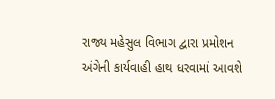રાજ્ય મહેસુલ વિભાગ દ્વારા પ્રમોશન અંગેની કાર્યવાહી હાથ ધરવામાં આવશે